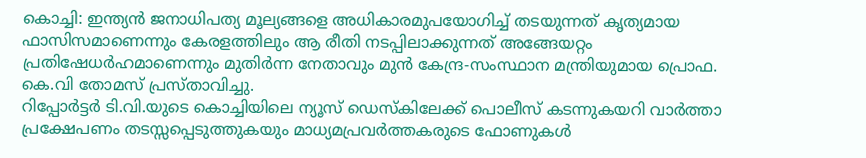കൊച്ചി: ഇന്ത്യൻ ജനാധിപത്യ മൂല്യങ്ങളെ അധികാരമുപയോഗിച്ച് തടയുന്നത് കൃത്യമായ ഫാസിസമാണെന്നും കേരളത്തിലും ആ രീതി നടപ്പിലാക്കുന്നത് അങ്ങേയറ്റം പ്രതിഷേധർഹമാണെന്നും മുതിർന്ന നേതാവും മുൻ കേന്ദ്ര-സംസ്ഥാന മന്ത്രിയുമായ പ്രൊഫ. കെ.വി തോമസ് പ്രസ്താവിച്ചു.
റിപ്പോർട്ടർ ടി.വി.യുടെ കൊച്ചിയിലെ ന്യൂസ് ഡെസ്കിലേക്ക് പൊലീസ് കടന്നുകയറി വാർത്താ പ്രക്ഷേപണം തടസ്സപ്പെടുത്തുകയും മാധ്യമപ്രവർത്തകരുടെ ഫോണുകൾ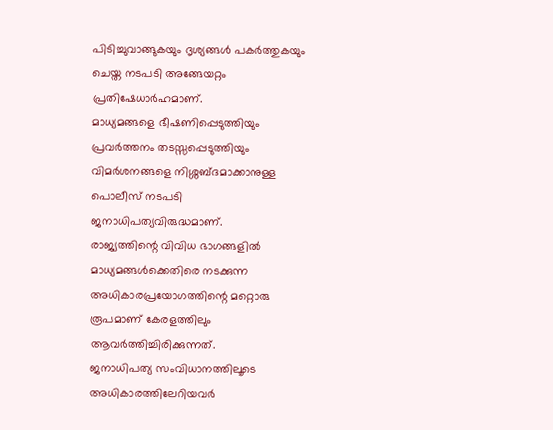പിടിച്ചുവാങ്ങുകയും ദൃശ്യങ്ങൾ പകർത്തുകയും ചെയ്ത നടപടി അങ്ങേയറ്റം പ്രതിഷേധാർഹമാണ്.
മാധ്യമങ്ങളെ ഭീഷണിപ്പെടുത്തിയും പ്രവർത്തനം തടസ്സപ്പെടുത്തിയും വിമർശനങ്ങളെ നിശ്ശബ്ദമാക്കാനുള്ള പൊലീസ് നടപടി ജനാധിപത്യവിരുദ്ധമാണ്.
രാജ്യത്തിന്റെ വിവിധ ഭാഗങ്ങളിൽ മാധ്യമങ്ങൾക്കെതിരെ നടക്കുന്ന അധികാരപ്രയോഗത്തിന്റെ മറ്റൊരു രൂപമാണ് കേരളത്തിലും ആവർത്തിച്ചിരിക്കുന്നത്.
ജനാധിപത്യ സംവിധാനത്തിലൂടെ അധികാരത്തിലേറിയവർ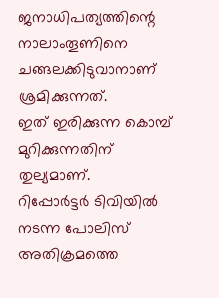ജനാധിപത്യത്തിന്റെ നാലാംതൂണിനെ ചങ്ങലക്കിടുവാനാണ് ശ്രമിക്കുന്നത്.
ഇത് ഇരിക്കുന്ന കൊമ്പ് മുറിക്കുന്നതിന് തുല്യമാണ്.
റിപ്പോർട്ടർ ടിവിയിൽ നടന്ന പോലിസ് അതിക്രമത്തെ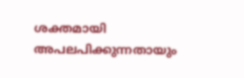ശക്തമായി അപലപിക്കുന്നതായും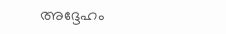അദ്ദേഹം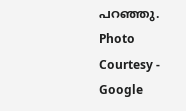പറഞ്ഞു.
Photo Courtesy - Google